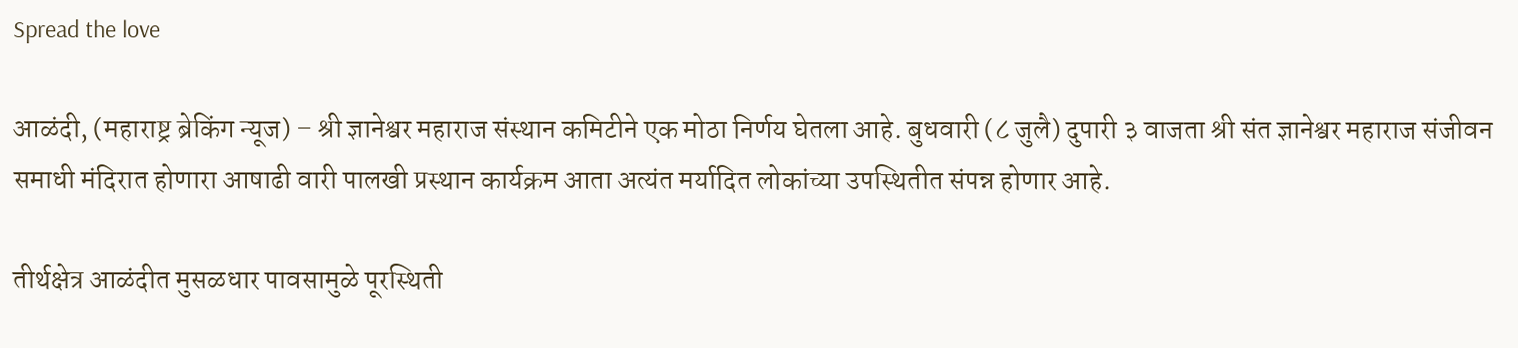Spread the love

आळंदी, (महाराष्ट्र ब्रेकिंग न्यूज) – श्री ज्ञानेश्वर महाराज संस्थान कमिटीने एक मोठा निर्णय घेतला आहे. बुधवारी (८ जुलै) दुपारी ३ वाजता श्री संत ज्ञानेश्वर महाराज संजीवन समाधी मंदिरात होणारा आषाढी वारी पालखी प्रस्थान कार्यक्रम आता अत्यंत मर्यादित लोकांच्या उपस्थितीत संपन्न होणार आहे.

तीर्थक्षेत्र आळंदीत मुसळधार पावसामुळे पूरस्थिती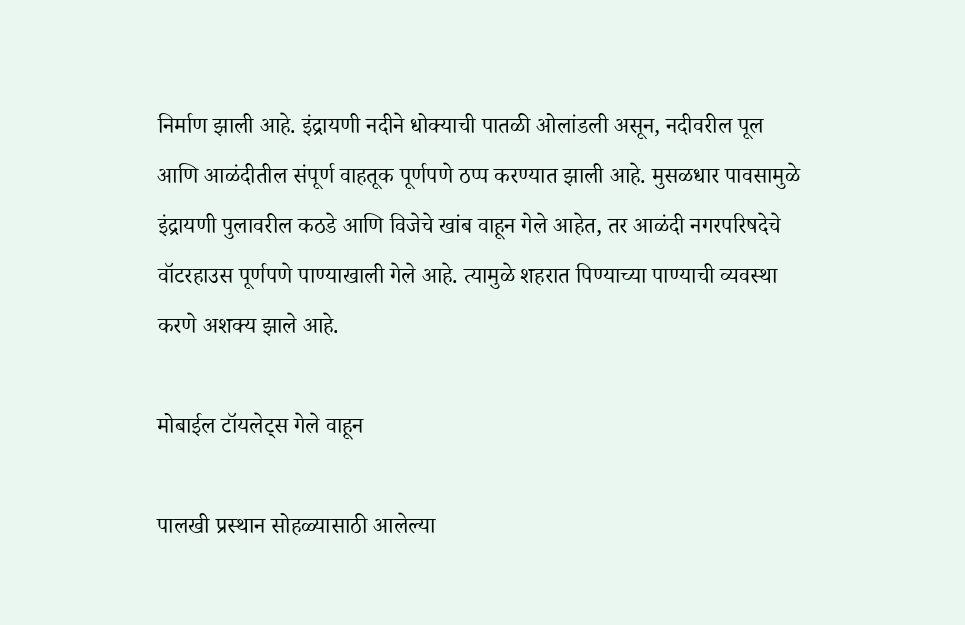निर्माण झाली आहे. इंद्रायणी नदीने धोक्याची पातळी ओलांडली असून, नदीवरील पूल आणि आळंदीतील संपूर्ण वाहतूक पूर्णपणे ठप्प करण्यात झाली आहे. मुसळधार पावसामुळे इंद्रायणी पुलावरील कठडे आणि विजेचे खांब वाहून गेले आहेत, तर आळंदी नगरपरिषदेचे वॉटरहाउस पूर्णपणे पाण्याखाली गेले आहे. त्यामुळे शहरात पिण्याच्या पाण्याची व्यवस्था करणे अशक्य झाले आहे.

मोबाईल टॉयलेट्स गेले वाहून

पालखी प्रस्थान सोहळ्यासाठी आलेल्या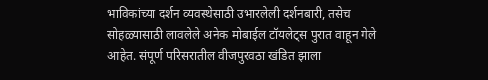भाविकांच्या दर्शन व्यवस्थेसाठी उभारलेली दर्शनबारी, तसेच सोहळ्यासाठी लावलेले अनेक मोबाईल टॉयलेट्स पुरात वाहून गेले आहेत. संपूर्ण परिसरातील वीजपुरवठा खंडित झाला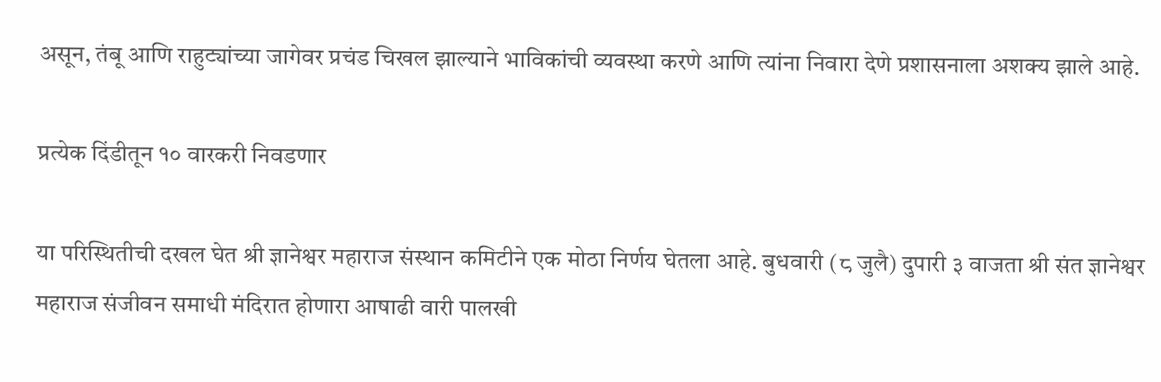असून, तंबू आणि राहुट्यांच्या जागेवर प्रचंड चिखल झाल्याने भाविकांची व्यवस्था करणे आणि त्यांना निवारा देणे प्रशासनाला अशक्य झाले आहे.

प्रत्येक दिंडीतून १० वारकरी निवडणार

या परिस्थितीची दखल घेत श्री ज्ञानेश्वर महाराज संस्थान कमिटीने एक मोठा निर्णय घेतला आहे. बुधवारी (८ जुलै) दुपारी ३ वाजता श्री संत ज्ञानेश्वर महाराज संजीवन समाधी मंदिरात होणारा आषाढी वारी पालखी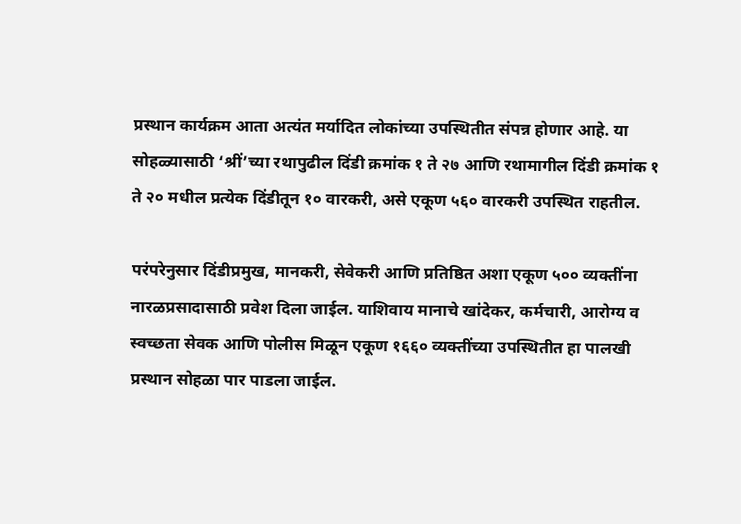प्रस्थान कार्यक्रम आता अत्यंत मर्यादित लोकांच्या उपस्थितीत संपन्न होणार आहे. या सोहळ्यासाठी ‘श्रीं’च्या रथापुढील दिंडी क्रमांक १ ते २७ आणि रथामागील दिंडी क्रमांक १ ते २० मधील प्रत्येक दिंडीतून १० वारकरी, असे एकूण ५६० वारकरी उपस्थित राहतील.

परंपरेनुसार दिंडीप्रमुख, मानकरी, सेवेकरी आणि प्रतिष्ठित अशा एकूण ५०० व्यक्तींना नारळप्रसादासाठी प्रवेश दिला जाईल. याशिवाय मानाचे खांदेकर, कर्मचारी, आरोग्य व स्वच्छता सेवक आणि पोलीस मिळून एकूण १६६० व्यक्तींच्या उपस्थितीत हा पालखी प्रस्थान सोहळा पार पाडला जाईल.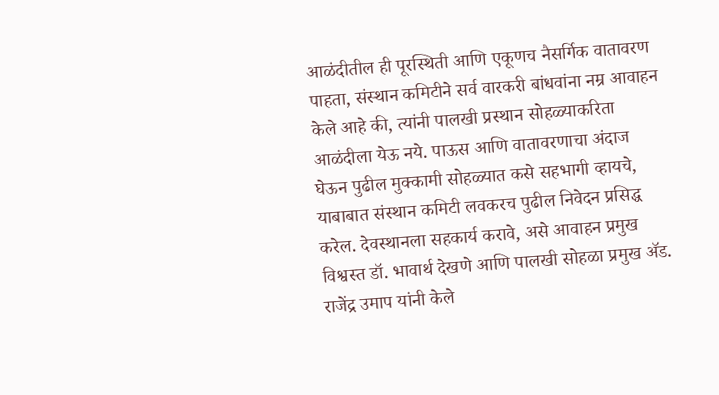आळंदीतील ही पूरस्थिती आणि एकूणच नैसर्गिक वातावरण पाहता, संस्थान कमिटीने सर्व वारकरी बांधवांना नम्र आवाहन केले आहे की, त्यांनी पालखी प्रस्थान सोहळ्याकरिता आळंदीला येऊ नये. पाऊस आणि वातावरणाचा अंदाज घेऊन पुढील मुक्कामी सोहळ्यात कसे सहभागी व्हायचे, याबाबात संस्थान कमिटी लवकरच पुढील निवेदन प्रसिद्ध करेल. देवस्थानला सहकार्य करावे, असे आवाहन प्रमुख विश्वस्त डॉ. भावार्थ देखणे आणि पालखी सोहळा प्रमुख ॲड. राजेंद्र उमाप यांनी केले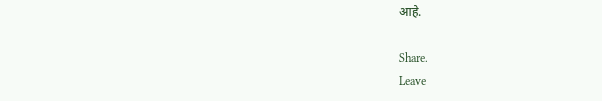आहे.

Share.
Leave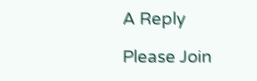A Reply

Please Join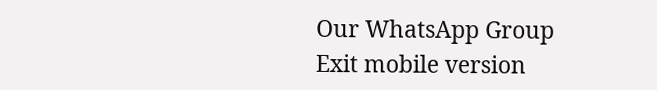Our WhatsApp Group
Exit mobile version